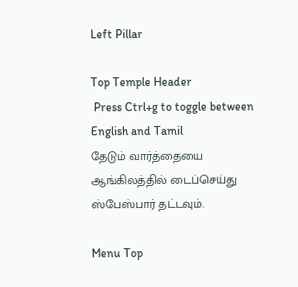Left Pillar

Top Temple Header
 Press Ctrl+g to toggle between English and Tamil
தேடும் வார்த்தையை ஆங்கிலத்தில் டைப்செய்து ஸ்பேஸ்பார் தட்டவும்.

Menu Top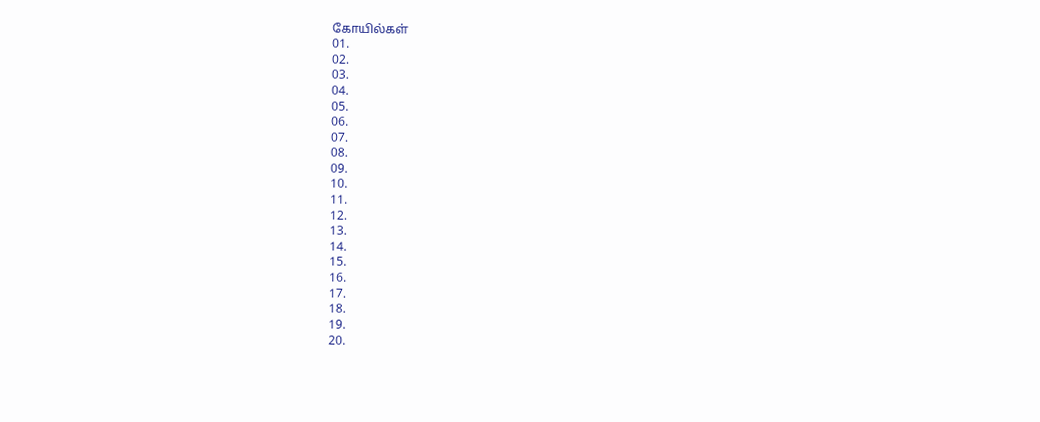கோயில்கள்
01.
02.
03.
04.
05.
06.
07.
08.
09.
10.
11.
12.
13.
14.
15.
16.
17.
18.
19.
20.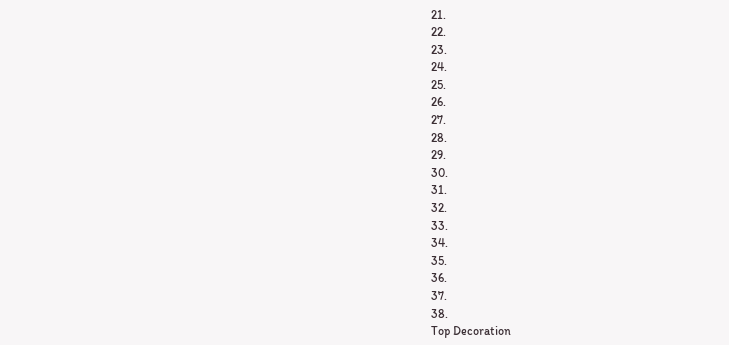21.
22.
23.
24.
25.
26.
27.
28.
29.
30.
31.
32.
33.
34.
35.
36.
37.
38.
Top Decoration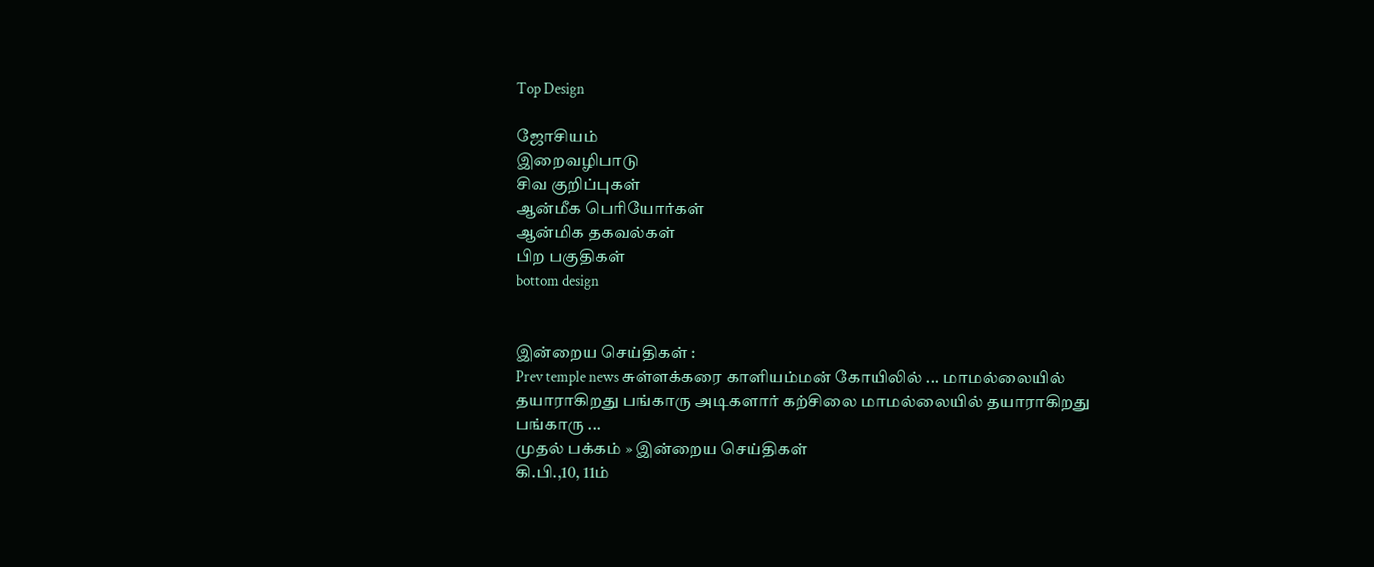Top Design

ஜோசியம்
இறைவழிபாடு
சிவ குறிப்புகள்
ஆன்மீக பெரியோர்கள்
ஆன்மிக தகவல்கள்
பிற பகுதிகள்
bottom design


இன்றைய செய்திகள் :
Prev temple news சுள்ளக்கரை காளியம்மன் கோயிலில் ... மாமல்லையில் தயாராகிறது பங்காரு அடிகளார் கற்சிலை மாமல்லையில் தயாராகிறது பங்காரு ...
முதல் பக்கம் » இன்றைய செய்திகள்
கி.பி.,10, 11ம்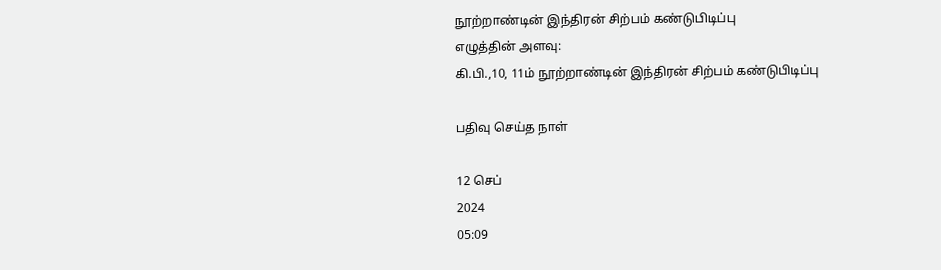நூற்றாண்டின் இந்திரன் சிற்பம் கண்டுபிடிப்பு
எழுத்தின் அளவு:
கி.பி.,10, 11ம் நூற்றாண்டின் இந்திரன் சிற்பம் கண்டுபிடிப்பு

பதிவு செய்த நாள்

12 செப்
2024
05:09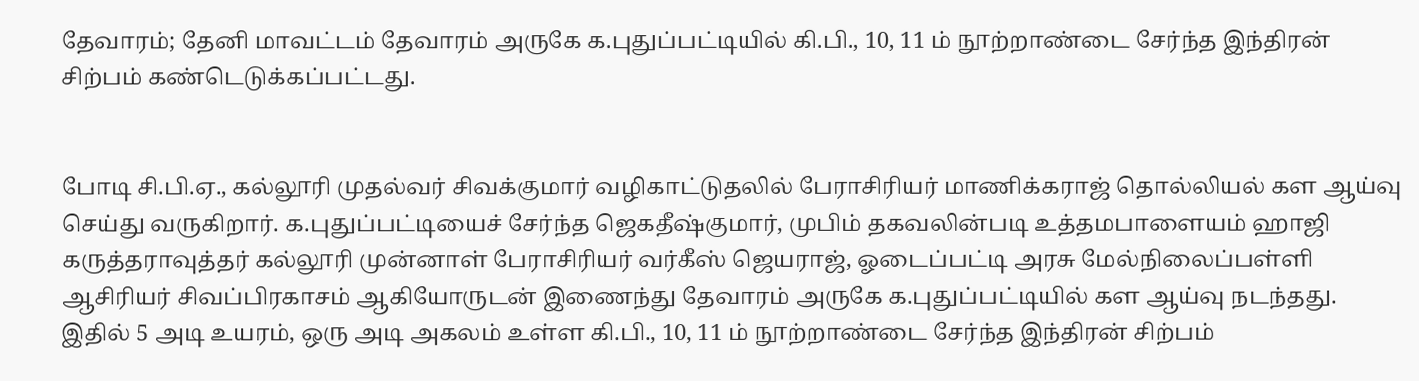தேவாரம்; தேனி மாவட்டம் தேவாரம் அருகே க.புதுப்பட்டியில் கி.பி., 10, 11 ம் நூற்றாண்டை சேர்ந்த இந்திரன் சிற்பம் கண்டெடுக்கப்பட்டது.


போடி சி.பி.ஏ., கல்லூரி முதல்வர் சிவக்குமார் வழிகாட்டுதலில் பேராசிரியர் மாணிக்கராஜ் தொல்லியல் கள ஆய்வு செய்து வருகிறார். க.புதுப்பட்டியைச் சேர்ந்த ஜெகதீஷ்குமார், முபிம் தகவலின்படி உத்தமபாளையம் ஹாஜி கருத்தராவுத்தர் கல்லூரி முன்னாள் பேராசிரியர் வர்கீஸ் ஜெயராஜ், ஓடைப்பட்டி அரசு மேல்நிலைப்பள்ளி ஆசிரியர் சிவப்பிரகாசம் ஆகியோருடன் இணைந்து தேவாரம் அருகே க.புதுப்பட்டியில் கள ஆய்வு நடந்தது. இதில் 5 அடி உயரம், ஒரு அடி அகலம் உள்ள கி.பி., 10, 11 ம் நூற்றாண்டை சேர்ந்த இந்திரன் சிற்பம்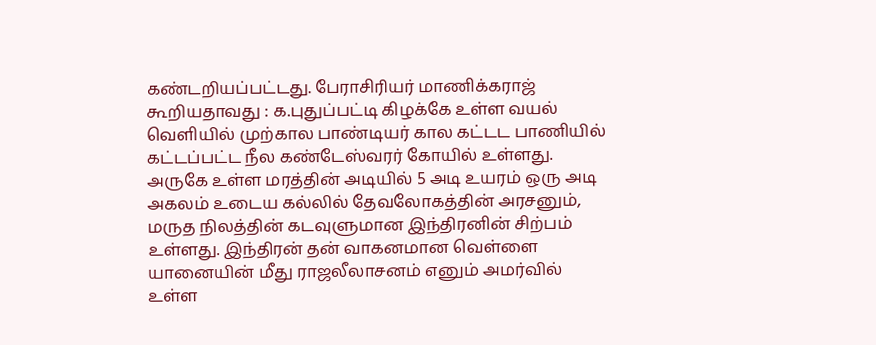கண்டறியப்பட்டது. பேராசிரியர் மாணிக்கராஜ் கூறியதாவது : க.புதுப்பட்டி கிழக்கே உள்ள வயல் வெளியில் முற்கால பாண்டியர் கால கட்டட பாணியில் கட்டப்பட்ட நீல கண்டேஸ்வரர் கோயில் உள்ளது. அருகே உள்ள மரத்தின் அடியில் 5 அடி உயரம் ஒரு அடி அகலம் உடைய கல்லில் தேவலோகத்தின் அரசனும், மருத நிலத்தின் கடவுளுமான இந்திரனின் சிற்பம் உள்ளது. இந்திரன் தன் வாகனமான வெள்ளை யானையின் மீது ராஜலீலாசனம் எனும் அமர்வில் உள்ள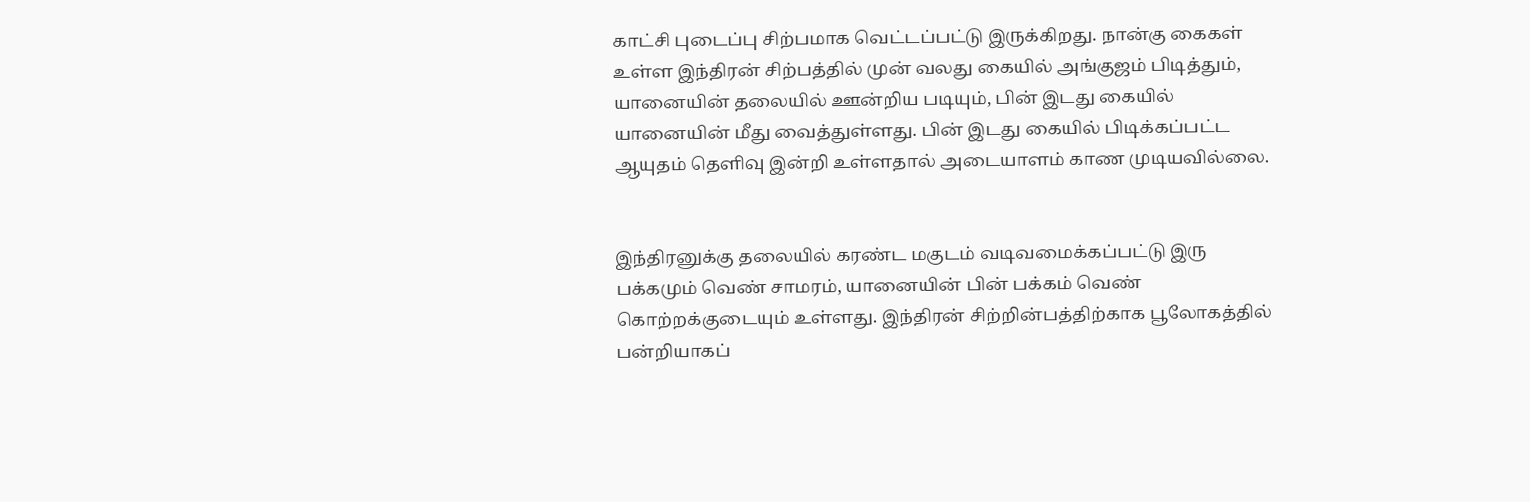காட்சி புடைப்பு சிற்பமாக வெட்டப்பட்டு இருக்கிறது. நான்கு கைகள் உள்ள இந்திரன் சிற்பத்தில் முன் வலது கையில் அங்குஜம் பிடித்தும், யானையின் தலையில் ஊன்றிய படியும், பின் இடது கையில் யானையின் மீது வைத்துள்ளது. பின் இடது கையில் பிடிக்கப்பட்ட ஆயுதம் தெளிவு இன்றி உள்ளதால் அடையாளம் காண முடியவில்லை.


இந்திரனுக்கு தலையில் கரண்ட மகுடம் வடிவமைக்கப்பட்டு இரு பக்கமும் வெண் சாமரம், யானையின் பின் பக்கம் வெண் கொற்றக்குடையும் உள்ளது. இந்திரன் சிற்றின்பத்திற்காக பூலோகத்தில் பன்றியாகப்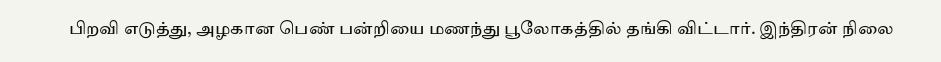பிறவி எடுத்து, அழகான பெண் பன்றியை மணந்து பூலோகத்தில் தங்கி விட்டார். இந்திரன் நிலை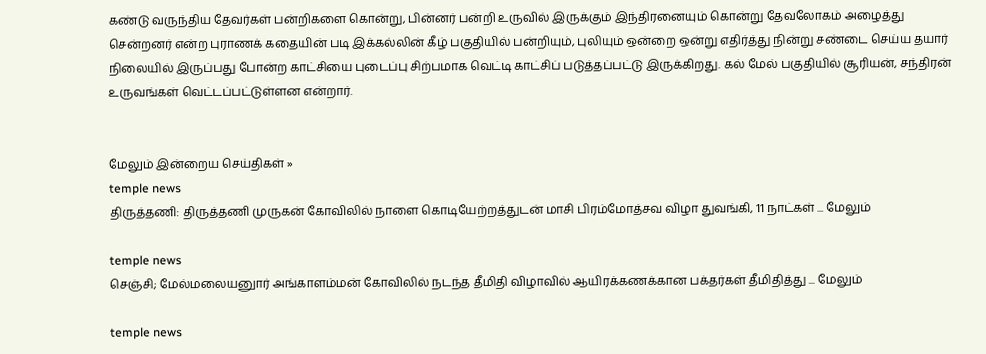கண்டு வருந்திய தேவர்கள் பன்றிகளை கொன்று, பின்னர் பன்றி உருவில் இருக்கும் இந்திரனையும் கொன்று தேவலோகம் அழைத்து சென்றனர் என்ற புராணக் கதையின் படி இக்கல்லின் கீழ் பகுதியில் பன்றியும், புலியும் ஒன்றை ஒன்று எதிர்த்து நின்று சண்டை செய்ய தயார் நிலையில் இருப்பது போன்ற காட்சியை புடைப்பு சிற்பமாக வெட்டி காட்சிப் படுத்தப்பட்டு இருக்கிறது. கல் மேல் பகுதியில் சூரியன், சந்திரன் உருவங்கள் வெட்டப்பட்டுள்ளன என்றார்.


மேலும் இன்றைய செய்திகள் »
temple news
திருத்தணி: திருத்தணி முருகன் கோவிலில் நாளை கொடியேற்றத்துடன் மாசி பிரம்மோத்சவ விழா துவங்கி, 11 நாட்கள் ... மேலும்

temple news
செஞ்சி; மேல்மலையனுார் அங்காளம்மன் கோவிலில் நடந்த தீமிதி விழாவில் ஆயிரக்கணக்கான பக்தர்கள் தீமிதித்து ... மேலும்

temple news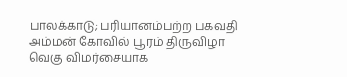பாலக்காடு; பரியானம்பற்ற பகவதி அம்மன் கோவில் பூரம் திருவிழா வெகு விமர்சையாக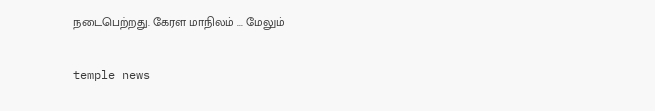நடைபெற்றது. கேரள மாநிலம் ... மேலும்

temple news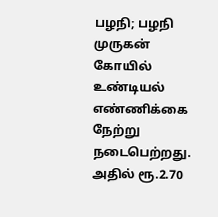பழநி; பழநி முருகன் கோயில் உண்டியல் எண்ணிக்கை நேற்று நடைபெற்றது. அதில் ரூ.2.70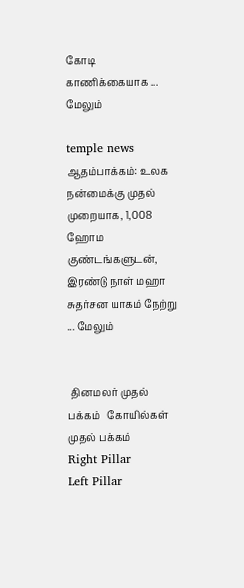கோடி காணிக்கையாக ... மேலும்

temple news
ஆதம்பாக்கம்: உலக நன்மைக்கு முதல் முறையாக, 1,008 ஹோம குண்டங்களுடன், இரண்டு நாள் மஹா சுதர்சன யாகம் நேற்று ... மேலும்


 தினமலர் முதல் பக்கம்   கோயில்கள் முதல் பக்கம்
Right Pillar
Left Pillar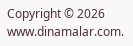Copyright © 2026 www.dinamalar.com.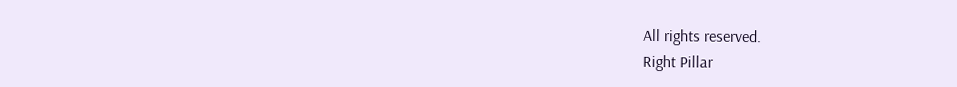All rights reserved.
Right Pillar